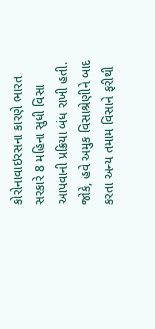કોરોનાવાઇરસના કારણે ભારત સરકારે 8 મહિના સુધી વિસા આપવાની પ્રક્રિયા બંધ રાખી હતી. જોકે, હવે અમુક વિસાશ્રેણીને બાદ કરતા અન્ય તમામ વિસાને ફરીથી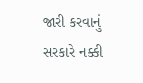જારી કરવાનું સરકારે નક્કી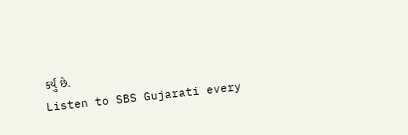કર્યું છે.
Listen to SBS Gujarati every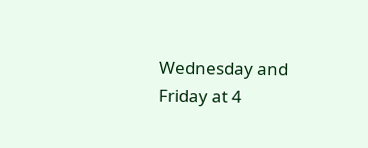Wednesday and Friday at 4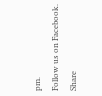pm.
Follow us on Facebook.
Share